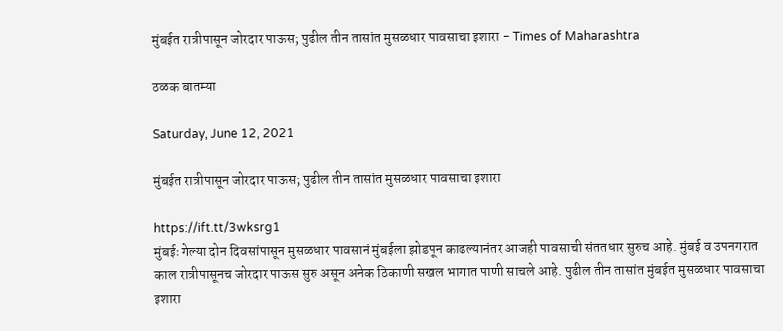मुंबईत रात्रीपासून जोरदार पाऊस; पुढील तीन तासांत मुसळधार पावसाचा इशारा - Times of Maharashtra

ठळक बातम्या

Saturday, June 12, 2021

मुंबईत रात्रीपासून जोरदार पाऊस; पुढील तीन तासांत मुसळधार पावसाचा इशारा

https://ift.tt/3wksrg1
मुंबईः गेल्या दोन दिवसांपासून मुसळधार पावसानं मुंबईला झोडपून काढल्यानंतर आजही पावसाची संततधार सुरुच आहे. मुंबई व उपनगरात काल रात्रीपासूनच जोरदार पाऊस सुरु असून अनेक ठिकाणी सखल भागात पाणी साचले आहे. पुढील तीन तासांत मुंबईत मुसळधार पावसाचा इशारा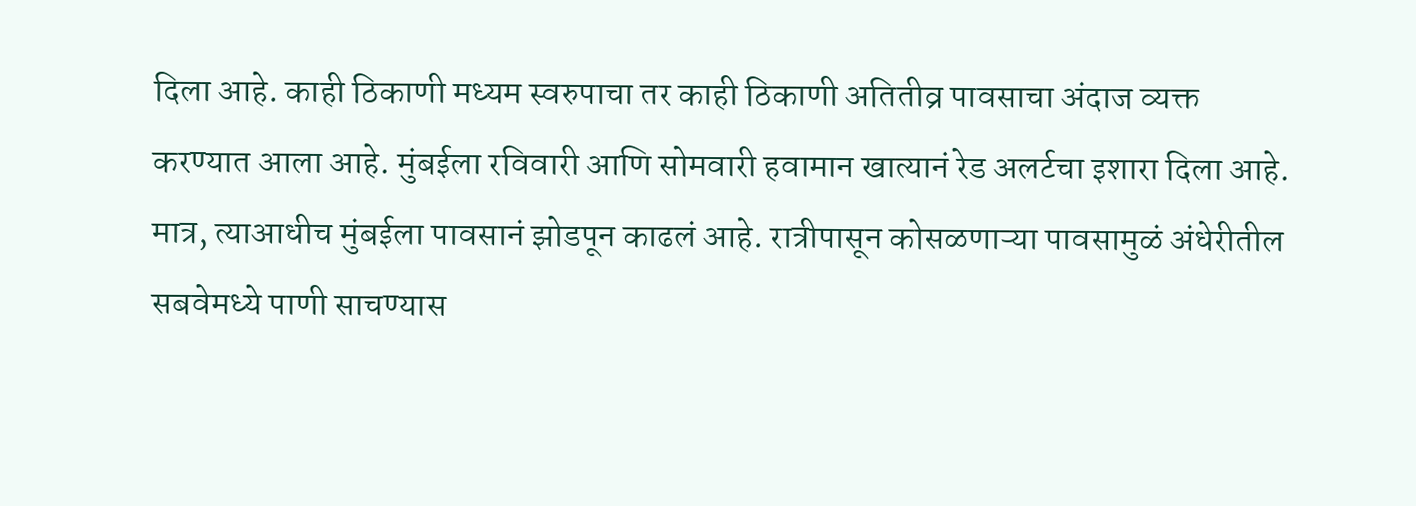दिला आहे. काही ठिकाणी मध्यम स्वरुपाचा तर काही ठिकाणी अतितीव्र पावसाचा अंदाज व्यक्त करण्यात आला आहे. मुंबईला रविवारी आणि सोमवारी हवामान खात्यानं रेड अलर्टचा इशारा दिला आहे. मात्र, त्याआधीच मुंबईला पावसानं झोडपून काढलं आहे. रात्रीपासून कोसळणाऱ्या पावसामुळं अंधेरीतील सबवेमध्ये पाणी साचण्यास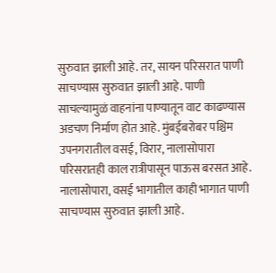सुरुवात झाली आहे. तर, सायन परिसरात पाणी साचण्यास सुरुवात झाली आहे. पाणी साचल्यामुळं वाहनांना पाण्यातून वाट काढण्यास अडचण निर्माण होत आहे. मुंबईबरोबर पश्चिम उपनगरातील वसई, विरार, नालासोपारा परिसरातही काल रात्रीपासून पाऊस बरसत आहे. नालासोपारा, वसई भागातील काही भागात पाणी साचण्यास सुरुवात झाली आहे.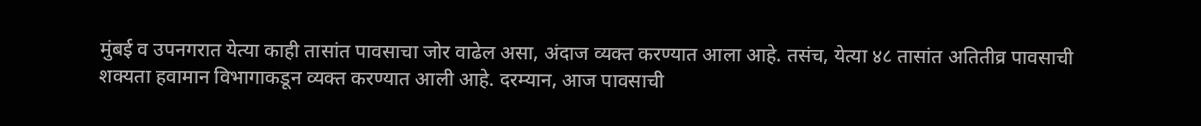मुंबई व उपनगरात येत्या काही तासांत पावसाचा जोर वाढेल असा, अंदाज व्यक्त करण्यात आला आहे. तसंच, येत्या ४८ तासांत अतितीव्र पावसाची शक्यता हवामान विभागाकडून व्यक्त करण्यात आली आहे. दरम्यान, आज पावसाची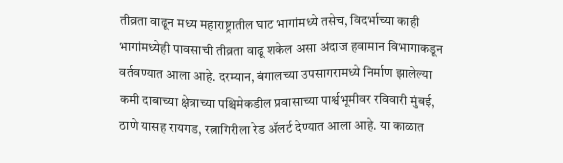तीव्रता वाढून मध्य महाराष्ट्रातील घाट भागांमध्ये तसेच, विदर्भाच्या काही भागांमध्येही पावसाची तीव्रता वाढू शकेल असा अंदाज हवामान विभागाकडून वर्तवण्यात आला आहे. दरम्यान, बंगालच्या उपसागरामध्ये निर्माण झालेल्या कमी दाबाच्या क्षेत्राच्या पश्चिमेकडील प्रवासाच्या पार्श्वभूमीवर रविवारी मुंबई, ठाणे यासह रायगड, रत्नागिरीला रेड ॲलर्ट देण्यात आला आहे. या काळात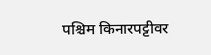पश्चिम किनारपट्टीवर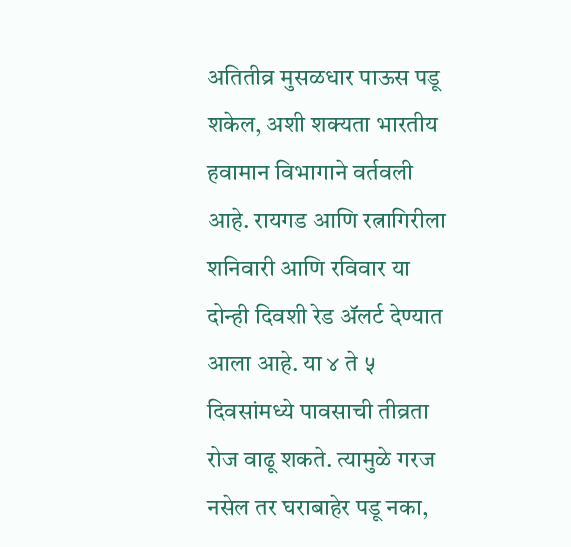अतितीव्र मुसळधार पाऊस पडू शकेल, अशी शक्यता भारतीय हवामान विभागाने वर्तवली आहे. रायगड आणि रत्नागिरीला शनिवारी आणि रविवार या दोन्ही दिवशी रेड ॲलर्ट देण्यात आला आहे. या ४ ते ५ दिवसांमध्ये पावसाची तीव्रता रोज वाढू शकते. त्यामुळे गरज नसेल तर घराबाहेर पडू नका,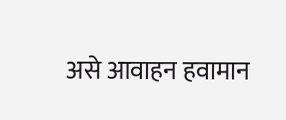असे आवाहन हवामान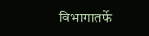विभागातर्फे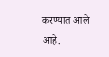करण्यात आले आहे.